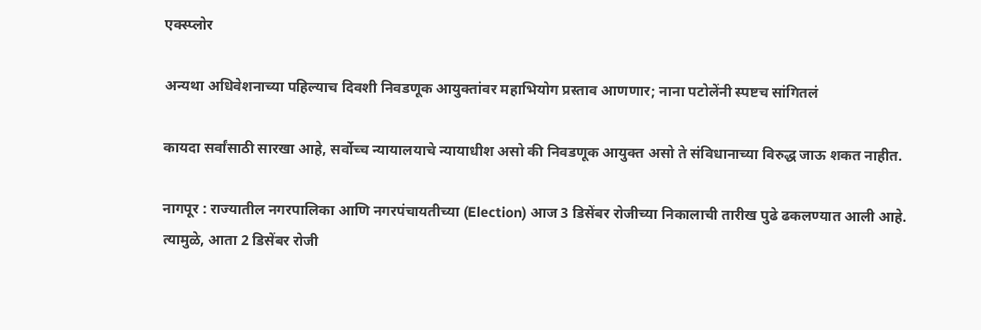एक्स्प्लोर

अन्यथा अधिवेशनाच्या पहिल्याच दिवशी निवडणूक आयुक्तांवर महाभियोग प्रस्ताव आणणार; नाना पटोलेंनी स्पष्टच सांगितलं

कायदा सर्वांसाठी सारखा आहे, सर्वोच्च न्यायालयाचे न्यायाधीश असो की निवडणूक आयुक्त असो ते संविधानाच्या विरुद्ध जाऊ शकत नाहीत.

नागपूर : राज्यातील नगरपालिका आणि नगरपंचायतीच्या (Election) आज 3 डिसेंबर रोजीच्या निकालाची तारीख पुढे ढकलण्यात आली आहे. त्यामुळे, आता 2 डिसेंबर रोजी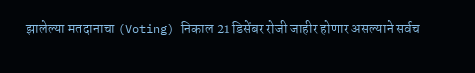झालेल्या मतदानाचा (Voting) निकाल 21 डिसेंबर रोजी जाहीर होणार असल्याने सर्वच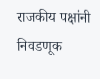राजकीय पक्षांनी निवडणूक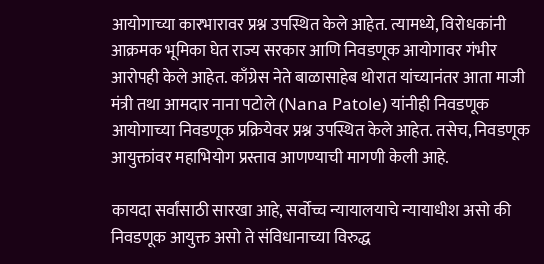आयोगाच्या कारभारावर प्रश्न उपस्थित केले आहेत. त्यामध्ये, विरोधकांनी आक्रमक भूमिका घेत राज्य सरकार आणि निवडणूक आयोगावर गंभीर आरोपही केले आहेत. काँग्रेस नेते बाळासाहेब थोरात यांच्यानंतर आता माजी मंत्री तथा आमदार नाना पटोले (Nana Patole) यांनीही निवडणूक आयोगाच्या निवडणूक प्रक्रियेवर प्रश्न उपस्थित केले आहेत. तसेच, निवडणूक आयुक्तांवर महाभियोग प्रस्ताव आणण्याची मागणी केली आहे.

कायदा सर्वांसाठी सारखा आहे, सर्वोच्च न्यायालयाचे न्यायाधीश असो की निवडणूक आयुक्त असो ते संविधानाच्या विरुद्ध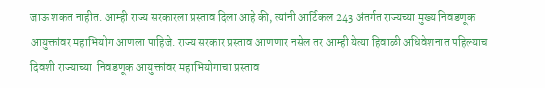जाऊ शकत नाहीत. आम्ही राज्य सरकारला प्रस्ताव दिला आहे की, त्यांनी आर्टिकल 243 अंतर्गत राज्यच्या मुख्य निवडणूक आयुक्तांवर महाभियोग आणला पाहिजे. राज्य सरकार प्रस्ताव आणणार नसेल तर आम्ही येत्या हिवाळी अधिवेशनात पहिल्याच दिवशी राज्याच्या  निवडणूक आयुक्तांवर महाभियोगाचा प्रस्ताव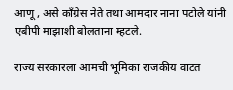आणू , असे काँग्रेस नेते तथा आमदार नाना पटोले यांनी एबीपी माझाशी बोलताना म्हटले.

राज्य सरकारला आमची भूमिका राजकीय वाटत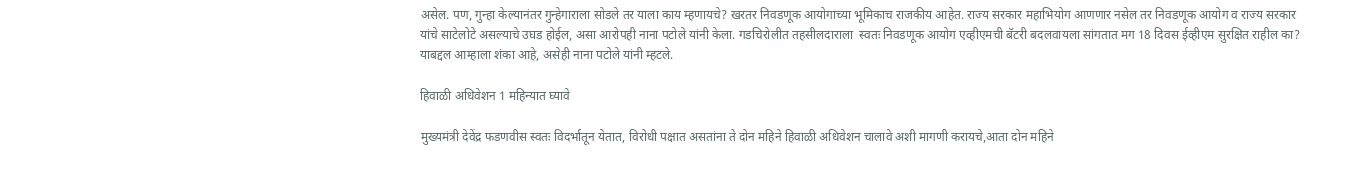असेल. पण, गुन्हा केल्यानंतर गुन्हेगाराला सोडले तर याला काय म्हणायचे? खरतर निवडणूक आयोगाच्या भूमिकाच राजकीय आहेत. राज्य सरकार महाभियोग आणणार नसेल तर निवडणूक आयोग व राज्य सरकार यांचे साटेलोटे असल्याचे उघड होईल, असा आरोपही नाना पटोले यांनी केला. गडचिरोलीत तहसीलदाराला  स्वतः निवडणूक आयोग एव्हीएमची बॅटरी बदलवायला सांगतात मग 18 दिवस ईव्हीएम सुरक्षित राहील का? याबद्दल आम्हाला शंका आहे, असेही नाना पटोले यांनी म्हटले.

हिवाळी अधिवेशन 1 महिन्यात घ्यावे

मुख्यमंत्री देवेंद्र फडणवीस स्वतः विदर्भातून येतात, विरोधी पक्षात असतांना ते दोन महिने हिवाळी अधिवेशन चालावे अशी मागणी करायचे,आता दोन महिने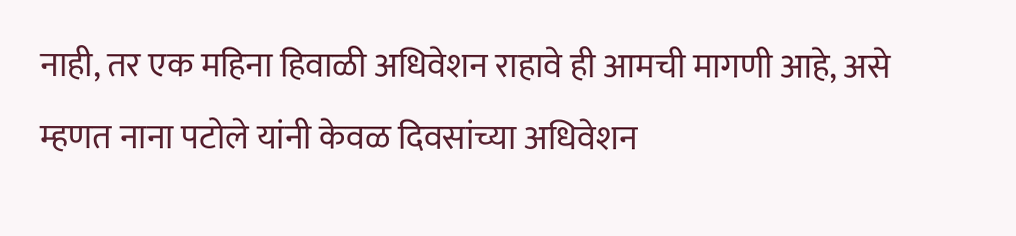नाही, तर एक महिना हिवाळी अधिवेशन राहावे ही आमची मागणी आहे, असे म्हणत नाना पटोले यांनी केवळ दिवसांच्या अधिवेशन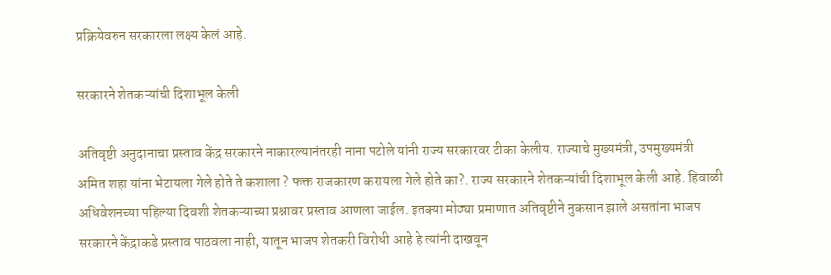प्रक्रियेवरुन सरकारला लक्ष्य केलं आहे.

सरकारने शेतकऱ्यांची दिशाभूल केली

अतिवृष्टी अनुदानाचा प्रस्ताव केंद्र सरकारने नाकारल्यानंतरही नाना पटोले यांनी राज्य सरकारवर टीका केलीय. राज्याचे मुख्यमंत्री, उपमुख्यमंत्री अमित शहा यांना भेटायला गेले होते ते कशाला ? फक्त राजकारण करायला गेले होते का?. राज्य सरकारने शेतकऱ्यांची दिशाभूल केली आहे. हिवाळी अधिवेशनच्या पहिल्या दिवशी शेतकऱ्याच्या प्रश्नावर प्रस्ताव आणला जाईल. इतक्या मोठ्या प्रमाणात अतिवृष्टीने नुकसान झाले असतांना भाजप सरकारने केंद्राकडे प्रस्ताव पाठवला नाही, यातून भाजप शेतकरी विरोधी आहे हे त्यांनी दाखवून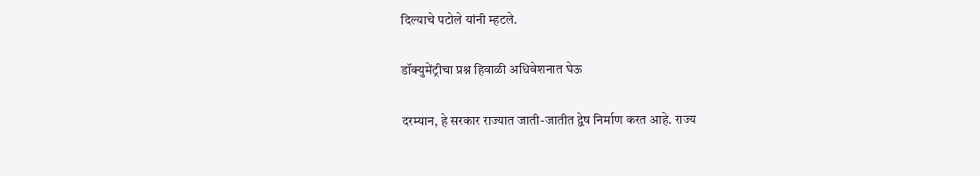दिल्याचे पटोले यांनी म्हटले.

डॉक्युमेंट्रीचा प्रश्न हिवाळी अधिवेशनात घेऊ

दरम्यान, हे सरकार राज्यात जाती-जातीत द्वेष निर्माण करत आहे. राज्य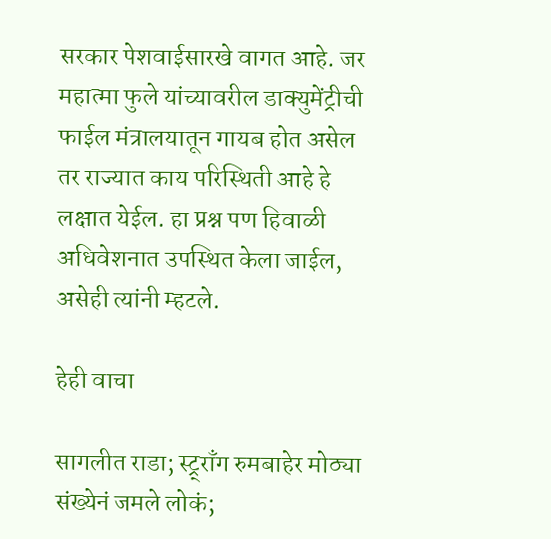सरकार पेशवाईसारखे वागत आहे. जर महात्मा फुले यांच्यावरील डाक्युमेंट्रीची फाईल मंत्रालयातून गायब होत असेल तर राज्यात काय परिस्थिती आहे हे लक्षात येईल. हा प्रश्न पण हिवाळी अधिवेशनात उपस्थित केला जाईल, असेही त्यांनी म्हटले.

हेही वाचा

सागलीत राडा; स्ट्र्राँग रुमबाहेर मोठ्या संख्येनं जमले लोकं;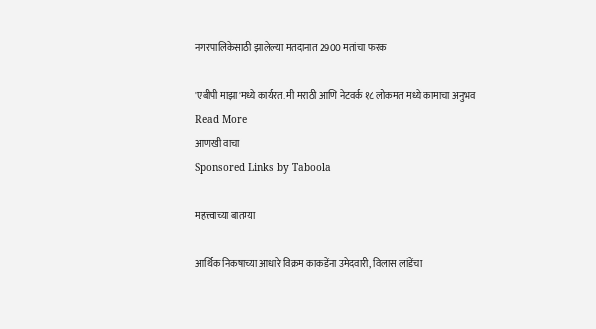नगरपालिकेसाठी झालेल्या मतदानात 2900 मतांचा फरक

'एबीपी माझा'मध्ये कार्यरत. मी मराठी आणि नेटवर्क १८ लोकमत मध्ये कामाचा अनुभव
Read More
आणखी वाचा
Sponsored Links by Taboola

महत्त्वाच्या बातम्या

आर्थिक निकषाच्या आधारे विक्रम काकडेंना उमेदवारी, विलास लांडेंचा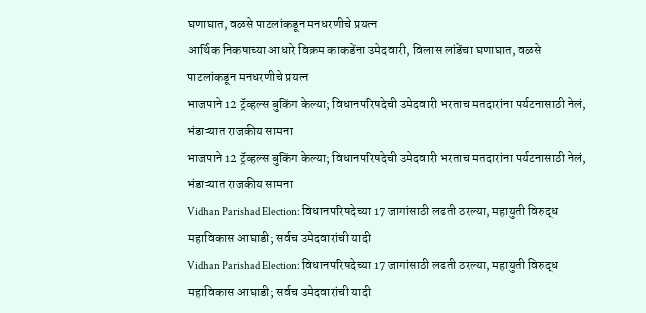घणाघात, वळसे पाटलांकडून मनधरणीचे प्रयत्न
आर्थिक निकषाच्या आधारे विक्रम काकडेंना उमेदवारी, विलास लांडेंचा घणाघात, वळसे पाटलांकडून मनधरणीचे प्रयत्न
भाजपाने 12 ट्रॅव्हल्स बुकिंग केल्या; विधानपरिषदेची उमेदवारी भरताच मतदारांना पर्यटनासाठी नेलं, भंडाऱ्यात राजकीय सामना
भाजपाने 12 ट्रॅव्हल्स बुकिंग केल्या; विधानपरिषदेची उमेदवारी भरताच मतदारांना पर्यटनासाठी नेलं, भंडाऱ्यात राजकीय सामना
Vidhan Parishad Election: विधानपरिषदेच्या 17 जागांसाठी लढती ठरल्या, महायुती विरुद्ध महाविकास आघाडी; सर्वच उमेदवारांची यादी
Vidhan Parishad Election: विधानपरिषदेच्या 17 जागांसाठी लढती ठरल्या, महायुती विरुद्ध महाविकास आघाडी; सर्वच उमेदवारांची यादी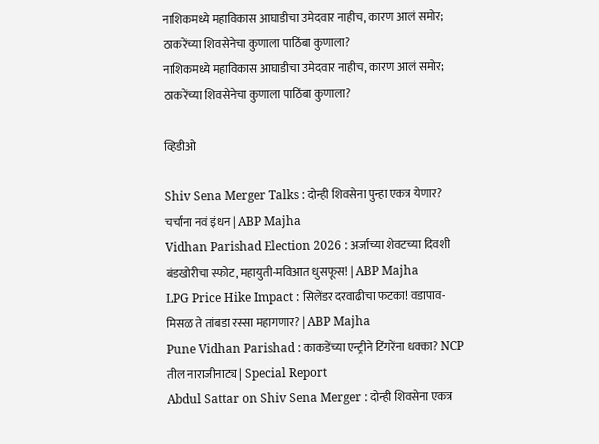नाशिकमध्ये महाविकास आघाडीचा उमेदवार नाहीच, कारण आलं समोर; ठाकरेंच्या शिवसेनेचा कुणाला पाठिंबा कुणाला?
नाशिकमध्ये महाविकास आघाडीचा उमेदवार नाहीच, कारण आलं समोर; ठाकरेंच्या शिवसेनेचा कुणाला पाठिंबा कुणाला?

व्हिडीओ

Shiv Sena Merger Talks : दोन्ही शिवसेना पुन्हा एकत्र येणार? चर्चांना नवं इंधन | ABP Majha
Vidhan Parishad Election 2026 : अर्जाच्या शेवटच्या दिवशी बंडखोरीचा स्फोट, महायुती-मविआत धुसफूस! | ABP Majha
LPG Price Hike Impact : सिलेंडर दरवाढीचा फटका! वडापाव-मिसळ ते तांबडा रस्सा महागणार? | ABP Majha
Pune Vidhan Parishad : काकडेंच्या एन्ट्रीने टिंगरेंना धक्का? NCP तील नाराजीनाट्य | Special Report
Abdul Sattar on Shiv Sena Merger : दोन्ही शिवसेना एकत्र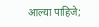आल्या पाहिजे;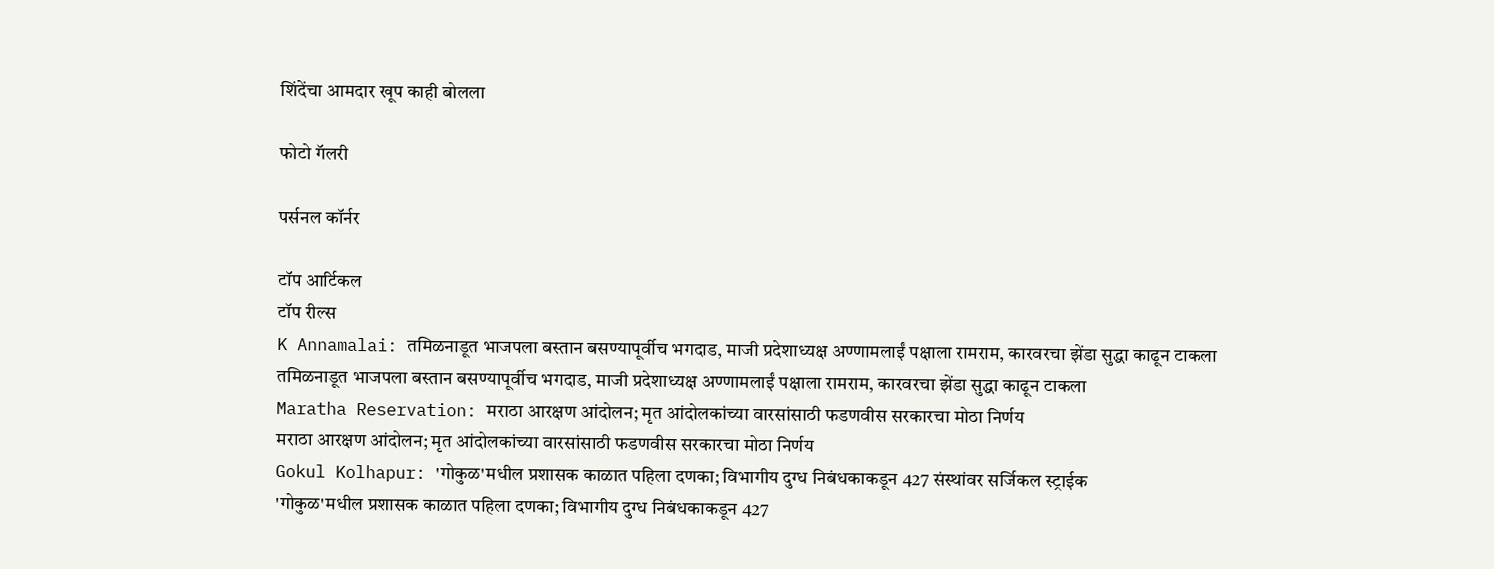शिंदेंचा आमदार खूप काही बोलला

फोटो गॅलरी

पर्सनल कॉर्नर

टॉप आर्टिकल
टॉप रील्स
K Annamalai: तमिळनाडूत भाजपला बस्तान बसण्यापूर्वीच भगदाड, माजी प्रदेशाध्यक्ष अण्णामलाईं पक्षाला रामराम, कारवरचा झेंडा सुद्धा काढून टाकला
तमिळनाडूत भाजपला बस्तान बसण्यापूर्वीच भगदाड, माजी प्रदेशाध्यक्ष अण्णामलाईं पक्षाला रामराम, कारवरचा झेंडा सुद्धा काढून टाकला
Maratha Reservation: मराठा आरक्षण आंदोलन; मृत आंदोलकांच्या वारसांसाठी फडणवीस सरकारचा मोठा निर्णय
मराठा आरक्षण आंदोलन; मृत आंदोलकांच्या वारसांसाठी फडणवीस सरकारचा मोठा निर्णय
Gokul Kolhapur: 'गोकुळ'मधील प्रशासक काळात पहिला दणका; विभागीय दुग्ध निबंधकाकडून 427 संस्थांवर सर्जिकल स्ट्राईक
'गोकुळ'मधील प्रशासक काळात पहिला दणका; विभागीय दुग्ध निबंधकाकडून 427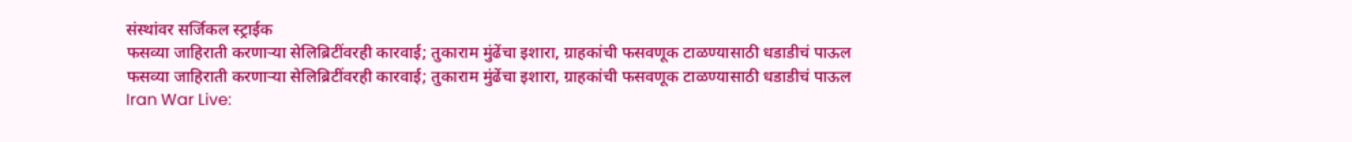संस्थांवर सर्जिकल स्ट्राईक
फसव्या जाहिराती करणाऱ्या सेलिब्रिटींवरही कारवाई; तुकाराम मुंढेंचा इशारा, ग्राहकांची फसवणूक टाळण्यासाठी धडाडीचं पाऊल
फसव्या जाहिराती करणाऱ्या सेलिब्रिटींवरही कारवाई; तुकाराम मुंढेंचा इशारा, ग्राहकांची फसवणूक टाळण्यासाठी धडाडीचं पाऊल
Iran War Live: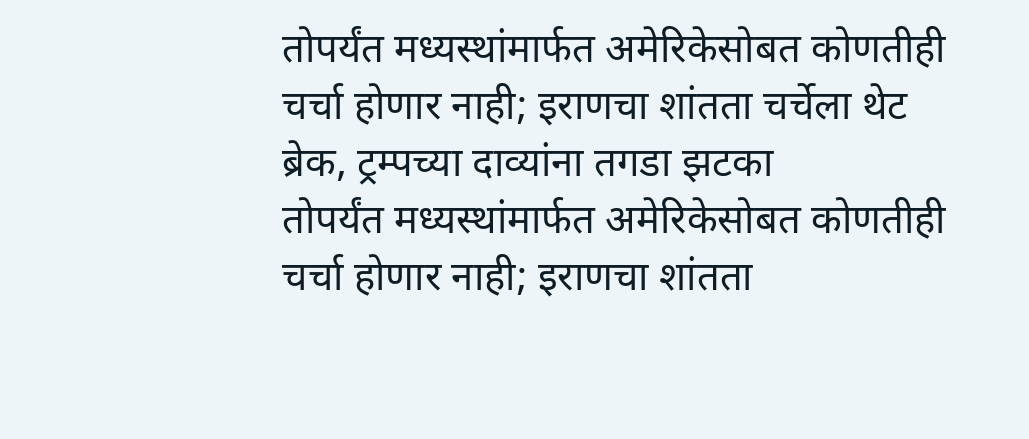तोपर्यंत मध्यस्थांमार्फत अमेरिकेसोबत कोणतीही चर्चा होणार नाही; इराणचा शांतता चर्चेला थेट ब्रेक, ट्रम्पच्या दाव्यांना तगडा झटका
तोपर्यंत मध्यस्थांमार्फत अमेरिकेसोबत कोणतीही चर्चा होणार नाही; इराणचा शांतता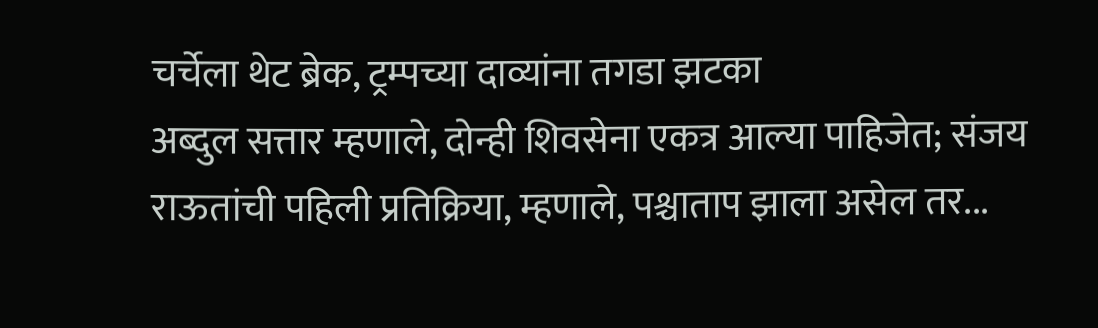चर्चेला थेट ब्रेक, ट्रम्पच्या दाव्यांना तगडा झटका
अब्दुल सत्तार म्हणाले, दोन्ही शिवसेना एकत्र आल्या पाहिजेत; संजय राऊतांची पहिली प्रतिक्रिया, म्हणाले, पश्चाताप झाला असेल तर...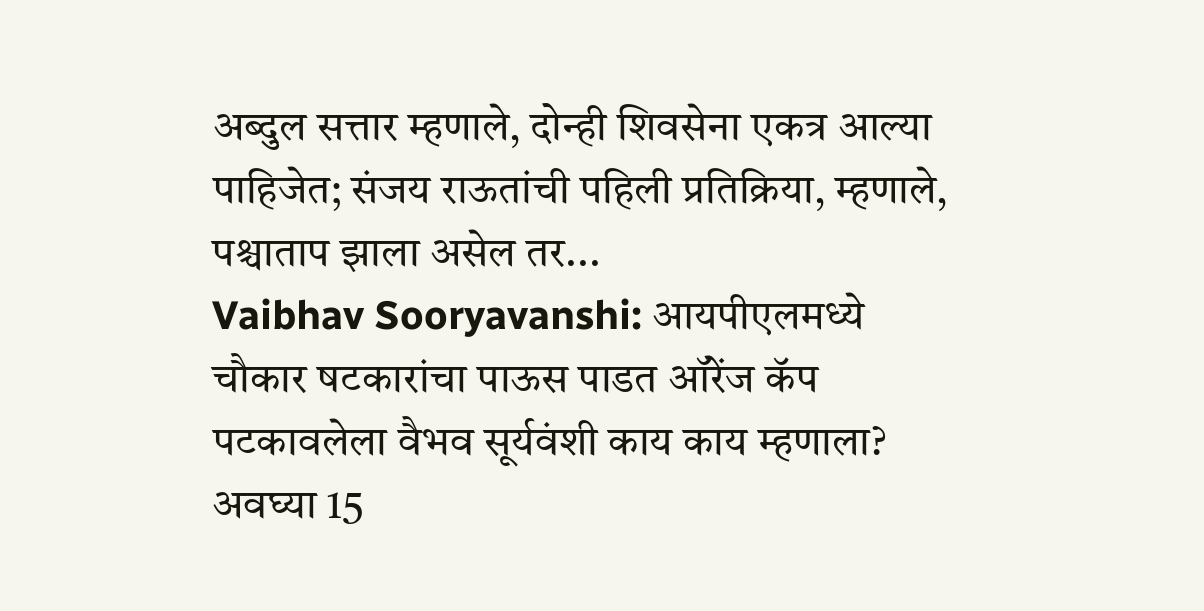अब्दुल सत्तार म्हणाले, दोन्ही शिवसेना एकत्र आल्या पाहिजेत; संजय राऊतांची पहिली प्रतिक्रिया, म्हणाले, पश्चाताप झाला असेल तर...
Vaibhav Sooryavanshi: आयपीएलमध्ये चौकार षटकारांचा पाऊस पाडत ऑरेंज कॅप पटकावलेला वैभव सूर्यवंशी काय काय म्हणाला? अवघ्या 15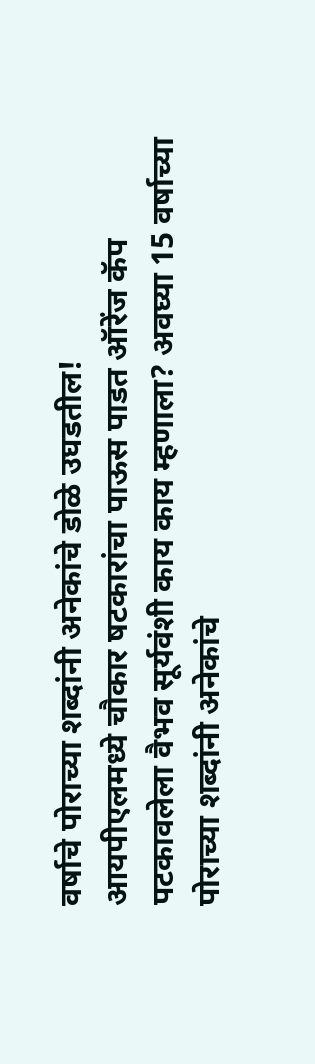वर्षाचे पोराच्या शब्दांनी अनेकांचे डोळे उघडतील!
आयपीएलमध्ये चौकार षटकारांचा पाऊस पाडत ऑरेंज कॅप पटकावलेला वैभव सूर्यवंशी काय काय म्हणाला? अवघ्या 15 वर्षाच्या पोराच्या शब्दांनी अनेकांचे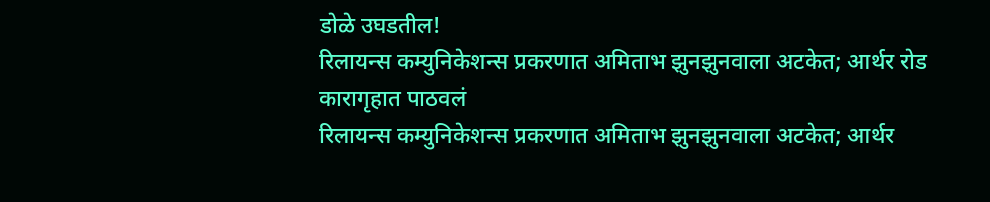डोळे उघडतील!
रिलायन्स कम्युनिकेशन्स प्रकरणात अमिताभ झुनझुनवाला अटकेत; आर्थर रोड कारागृहात पाठवलं
रिलायन्स कम्युनिकेशन्स प्रकरणात अमिताभ झुनझुनवाला अटकेत; आर्थर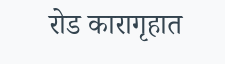रोड कारागृहात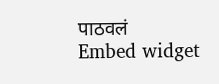पाठवलं
Embed widget